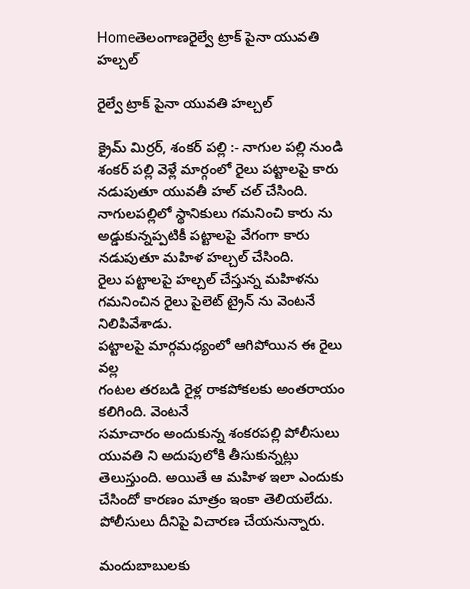Homeతెలంగాణరైల్వే ట్రాక్ పైనా యువతి హల్చల్

రైల్వే ట్రాక్ పైనా యువతి హల్చల్

క్రైమ్ మిర్రర్, శంకర్ పల్లి :- నాగుల పల్లి నుండి శంకర్ పల్లి వెళ్లే మార్గంలో రైలు పట్టాలపై కారు నడుపుతూ యువతీ హల్ చల్ చేసింది.
నాగులపల్లిలో స్థానికులు గమనించి కారు ను అడ్డుకున్నప్పటికీ పట్టాలపై వేగంగా కారు నడుపుతూ మహిళ హల్చల్ చేసింది.
రైలు పట్టాలపై హల్చల్ చేస్తున్న మహిళను గమనించిన రైలు పైలెట్ ట్రైన్ ను వెంటనే నిలిపివేశాడు.
పట్టాలపై మార్గమధ్యంలో ఆగిపోయిన ఈ రైలు వల్ల
గంటల తరబడి రైళ్ల రాకపోకలకు అంతరాయం కలిగింది. వెంటనే
సమాచారం అందుకున్న శంకరపల్లి పోలీసులు యువతి ని అదుపులోకి తీసుకున్నట్లు తెలుస్తుంది. అయితే ఆ మహిళ ఇలా ఎందుకు చేసిందో కారణం మాత్రం ఇంకా తెలియలేదు. పోలీసులు దీనిపై విచారణ చేయనున్నారు.

మందుబాబులకు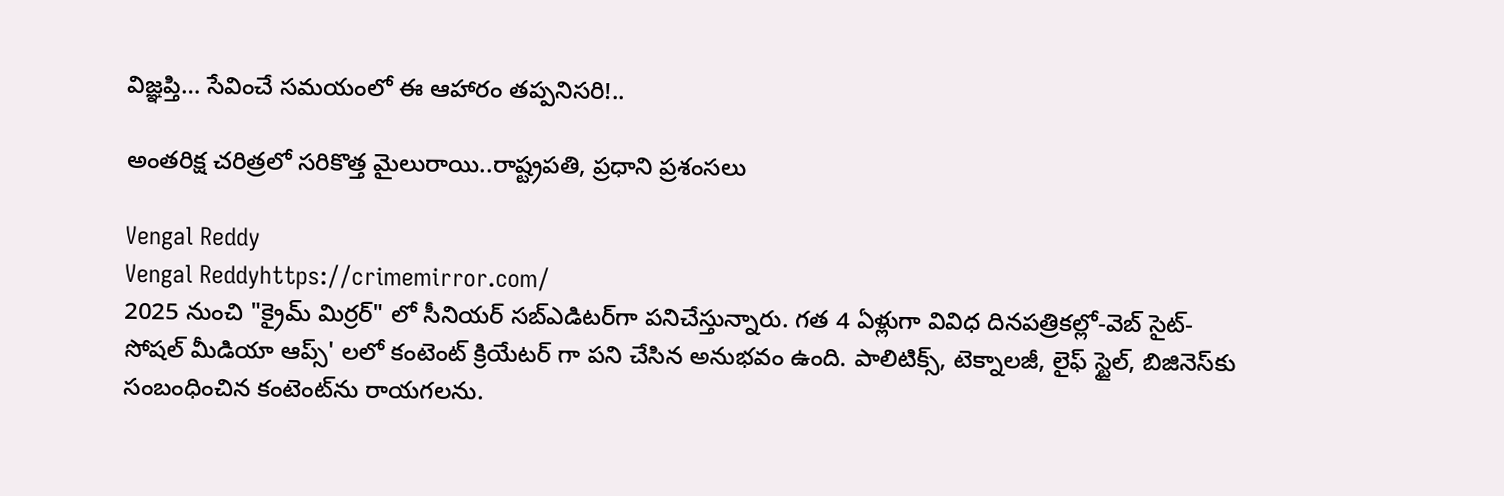విజ్ఞప్తి… సేవించే సమయంలో ఈ ఆహారం తప్పనిసరి!..

అంతరిక్ష చరిత్రలో సరికొత్త మైలురాయి..రాష్ట్రపతి, ప్రధాని ప్రశంసలు

Vengal Reddy
Vengal Reddyhttps://crimemirror.com/
2025 నుంచి "క్రైమ్ మిర్రర్" లో సీనియర్ సబ్‌ఎడిటర్‌గా పనిచేస్తున్నారు. గత 4 ఏళ్లుగా వివిధ దినపత్రికల్లో-వెబ్ సైట్-సోషల్ మీడియా ఆప్స్' లలో కంటెంట్ క్రియేటర్ గా పని చేసిన అనుభవం ఉంది. పాలిటిక్స్‌, టెక్నాలజీ, లైఫ్‌ స్టైల్‌, బిజినెస్‌కు సంబంధించిన కంటెంట్‌ను రాయగలను.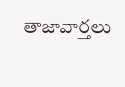తాజావార్తలు